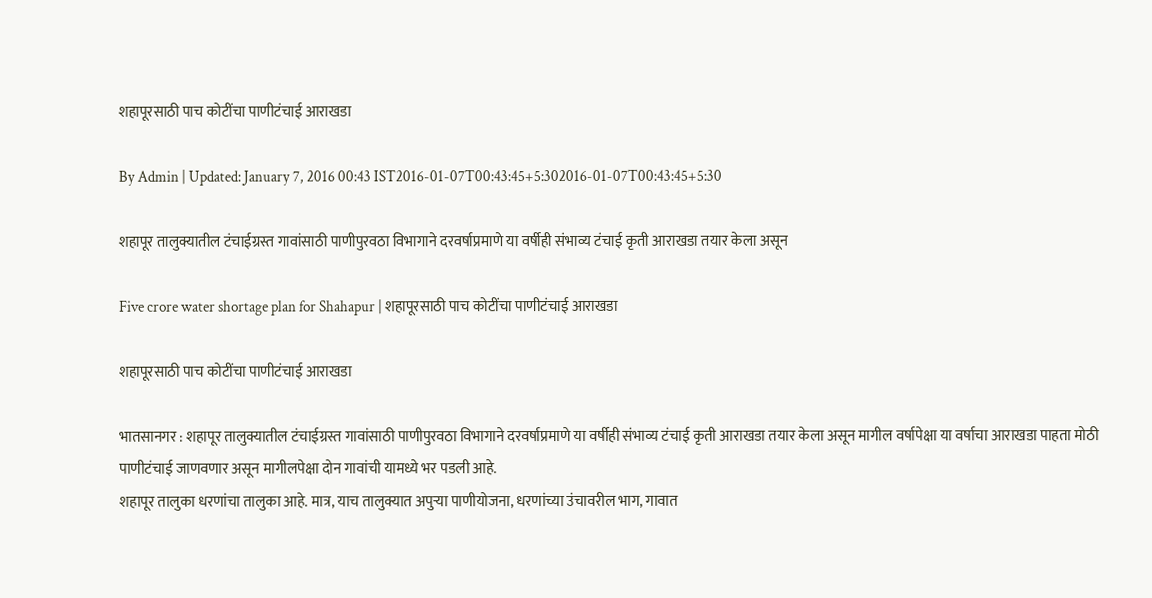शहापूरसाठी पाच कोटींचा पाणीटंचाई आराखडा

By Admin | Updated: January 7, 2016 00:43 IST2016-01-07T00:43:45+5:302016-01-07T00:43:45+5:30

शहापूर तालुक्यातील टंचाईग्रस्त गावांसाठी पाणीपुरवठा विभागाने दरवर्षाप्रमाणे या वर्षीही संभाव्य टंचाई कृती आराखडा तयार केला असून

Five crore water shortage plan for Shahapur | शहापूरसाठी पाच कोटींचा पाणीटंचाई आराखडा

शहापूरसाठी पाच कोटींचा पाणीटंचाई आराखडा

भातसानगर : शहापूर तालुक्यातील टंचाईग्रस्त गावांसाठी पाणीपुरवठा विभागाने दरवर्षाप्रमाणे या वर्षीही संभाव्य टंचाई कृती आराखडा तयार केला असून मागील वर्षापेक्षा या वर्षाचा आराखडा पाहता मोठी पाणीटंचाई जाणवणार असून मागीलपेक्षा दोन गावांची यामध्ये भर पडली आहे.
शहापूर तालुका धरणांचा तालुका आहे. मात्र, याच तालुक्यात अपुऱ्या पाणीयोजना, धरणांच्या उंचावरील भाग, गावात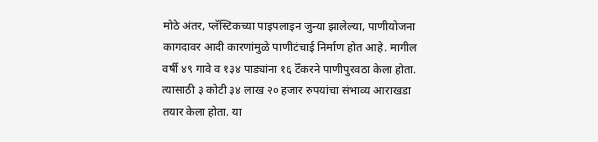मोठे अंतर, प्लॅस्टिकच्या पाइपलाइन जुन्या झालेल्या, पाणीयोजना कागदावर आदी कारणांमुळे पाणीटंचाई निर्माण होत आहे. मागील वर्षी ४९ गावे व १३४ पाड्यांना १६ टॅँकरने पाणीपुरवठा केला होता. त्यासाठी ३ कोटी ३४ लाख २० हजार रुपयांचा संभाव्य आराखडा तयार केला होता. या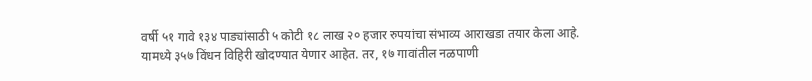वर्षी ५१ गावे १३४ पाड्यांसाठी ५ कोटी १८ लाख २० हजार रुपयांचा संभाव्य आराखडा तयार केला आहे. यामध्ये ३५७ विंधन विहिरी खोदण्यात येणार आहेत. तर, १७ गावांतील नळपाणी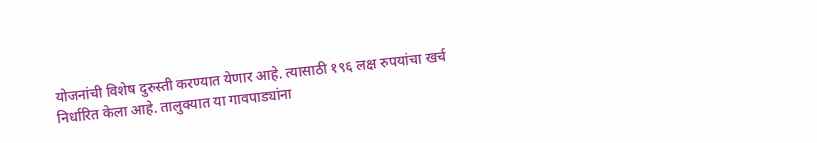योजनांची विशेष दुरुस्ती करण्यात येणार आहे. त्यासाठी १९६ लक्ष रुपयांचा खर्च निर्धारित केला आहे. तालुक्यात या गावपाड्यांना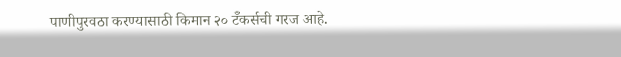पाणीपुरवठा करण्यासाठी किमान २० टॅँकर्सची गरज आहे.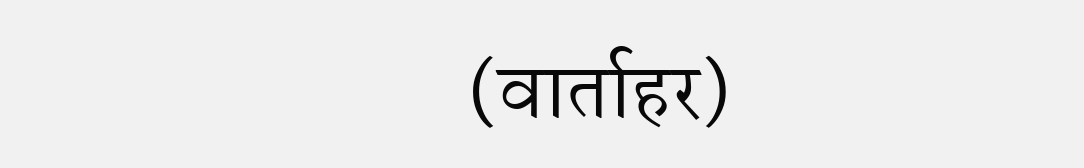(वार्ताहर)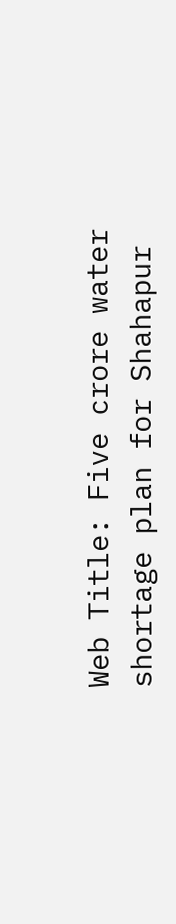Web Title: Five crore water shortage plan for Shahapur